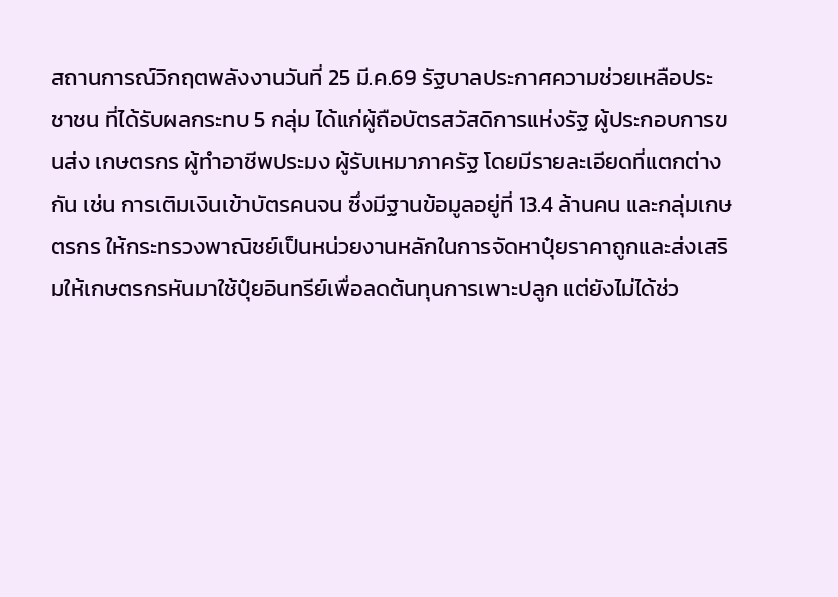สถานการณ์วิกฤตพลังงานวันที่ 25 มี.ค.69 รัฐบาลประกาศความช่วยเหลือประชาชน ที่ได้รับผลกระทบ 5 กลุ่ม ได้แก่ผู้ถือบัตรสวัสดิการแห่งรัฐ ผู้ประกอบการขนส่ง เกษตรกร ผู้ทำอาชีพประมง ผู้รับเหมาภาครัฐ โดยมีรายละเอียดที่แตกต่างกัน เช่น การเติมเงินเข้าบัตรคนจน ซึ่งมีฐานข้อมูลอยู่ที่ 13.4 ล้านคน และกลุ่มเกษตรกร ให้กระทรวงพาณิชย์เป็นหน่วยงานหลักในการจัดหาปุ๋ยราคาถูกและส่งเสริมให้เกษตรกรหันมาใช้ปุ๋ยอินทรีย์เพื่อลดต้นทุนการเพาะปลูก แต่ยังไม่ได้ช่ว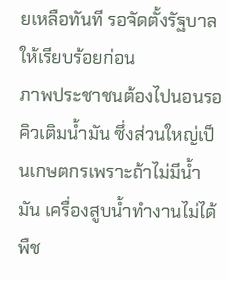ยเหลือทันที รอจัดตั้งรัฐบาลให้เรียบร้อยก่อน
ภาพประชาชนต้องไปนอนรอคิวเติมน้ำมัน ซึ่งส่วนใหญ่เป็นเกษตกรเพราะถ้าไม่มีน้ำมัน เครื่องสูบน้ำทำงานไม่ได้ พืช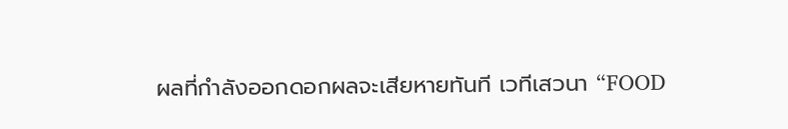ผลที่กำลังออกดอกผลจะเสียหายทันที เวทีเสวนา “FOOD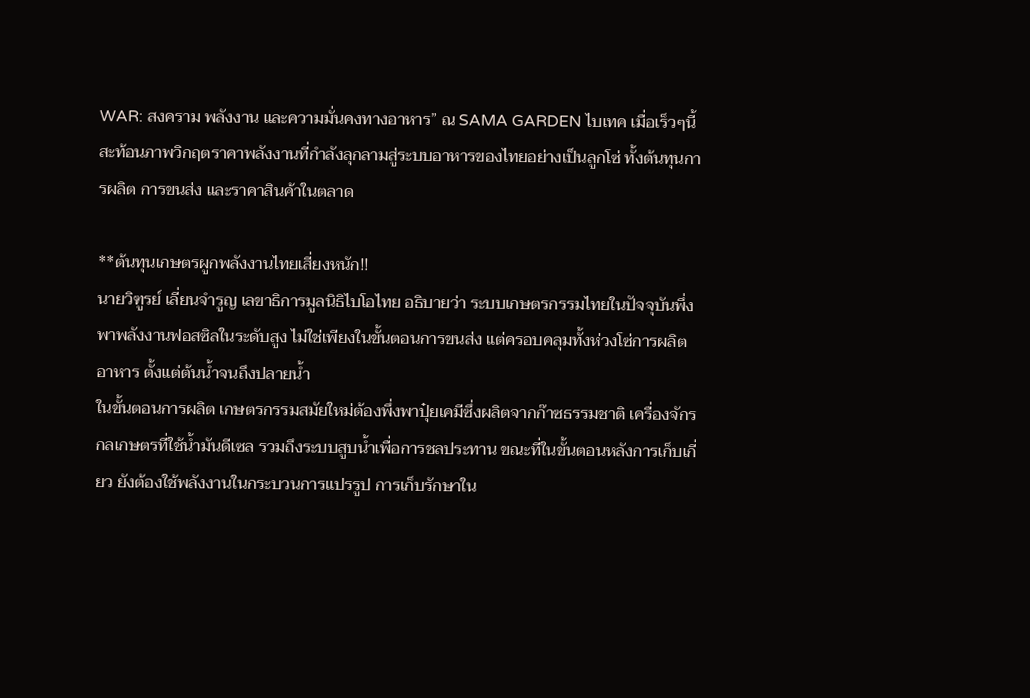WAR: สงคราม พลังงาน และความมั่นคงทางอาหาร” ณ SAMA GARDEN ไบเทค เมื่อเร็วๆนี้สะท้อนภาพวิกฤตราคาพลังงานที่กำลังลุกลามสู่ระบบอาหารของไทยอย่างเป็นลูกโซ่ ทั้งต้นทุนการผลิต การขนส่ง และราคาสินค้าในตลาด

**ต้นทุนเกษตรผูกพลังงานไทยเสี่ยงหนัก!!
นายวิฑูรย์ เลี่ยนจำรูญ เลขาธิการมูลนิธิไบโอไทย อธิบายว่า ระบบเกษตรกรรมไทยในปัจจุบันพึ่งพาพลังงานฟอสซิลในระดับสูง ไม่ใช่เพียงในขั้นตอนการขนส่ง แต่ครอบคลุมทั้งห่วงโซ่การผลิตอาหาร ตั้งแต่ต้นน้ำจนถึงปลายน้ำ
ในขั้นตอนการผลิต เกษตรกรรมสมัยใหม่ต้องพึ่งพาปุ๋ยเคมีซึ่งผลิตจากก๊าซธรรมชาติ เครื่องจักรกลเกษตรที่ใช้น้ำมันดีเซล รวมถึงระบบสูบน้ำเพื่อการชลประทาน ขณะที่ในขั้นตอนหลังการเก็บเกี่ยว ยังต้องใช้พลังงานในกระบวนการแปรรูป การเก็บรักษาใน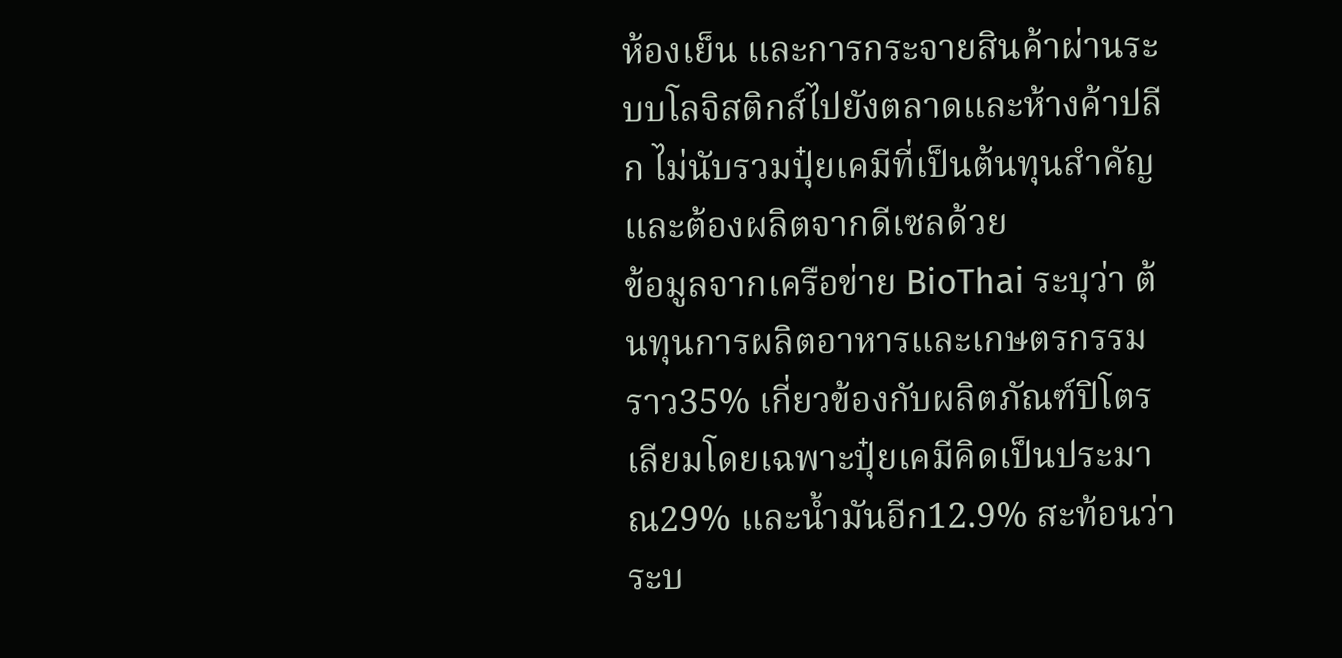ห้องเย็น และการกระจายสินค้าผ่านระบบโลจิสติกส์ไปยังตลาดและห้างค้าปลีก ไม่นับรวมปุ๋ยเคมีที่เป็นต้นทุนสำคัญและต้องผลิตจากดีเซลด้วย
ข้อมูลจากเครือข่าย BioThai ระบุว่า ต้นทุนการผลิตอาหารและเกษตรกรรมราว35% เกี่ยวข้องกับผลิตภัณฑ์ปิโตรเลียมโดยเฉพาะปุ๋ยเคมีคิดเป็นประมาณ29% และน้ำมันอีก12.9% สะท้อนว่าระบ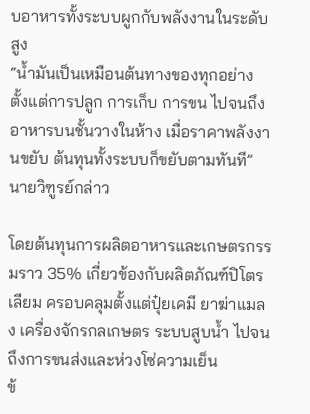บอาหารทั้งระบบผูกกับพลังงานในระดับสูง
“น้ำมันเป็นเหมือนต้นทางของทุกอย่าง ตั้งแต่การปลูก การเก็บ การขน ไปจนถึงอาหารบนชั้นวางในห้าง เมื่อราคาพลังงานขยับ ต้นทุนทั้งระบบก็ขยับตามทันที” นายวิฑูรย์กล่าว

โดยต้นทุนการผลิตอาหารและเกษตรกรรมราว 35% เกี่ยวข้องกับผลิตภัณฑ์ปิโตรเลียม ครอบคลุมตั้งแต่ปุ๋ยเคมี ยาฆ่าแมลง เครื่องจักรกลเกษตร ระบบสูบน้ำ ไปจนถึงการขนส่งและห่วงโซ่ความเย็น
ข้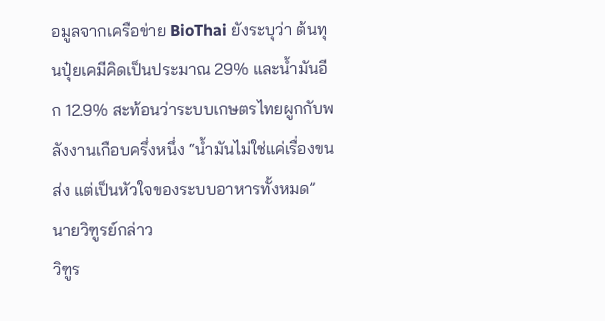อมูลจากเครือข่าย BioThai ยังระบุว่า ต้นทุนปุ๋ยเคมีคิดเป็นประมาณ 29% และน้ำมันอีก 12.9% สะท้อนว่าระบบเกษตรไทยผูกกับพลังงานเกือบครึ่งหนึ่ง “น้ำมันไม่ใช่แค่เรื่องขนส่ง แต่เป็นหัวใจของระบบอาหารทั้งหมด” นายวิฑูรย์กล่าว
วิฑูร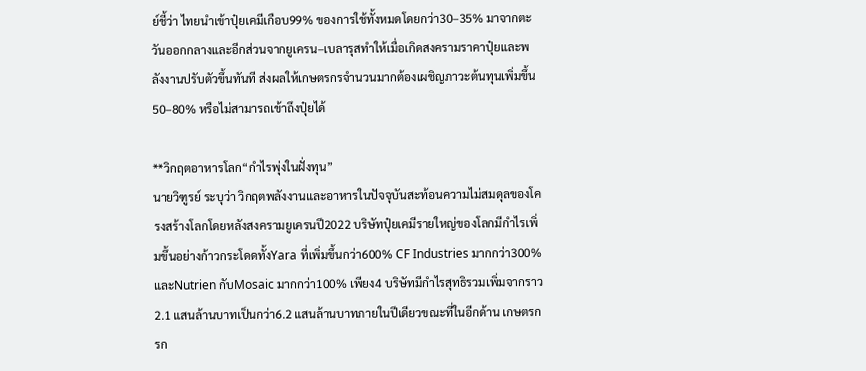ย์ชี้ว่า ไทยนำเข้าปุ๋ยเคมีเกือบ99% ของการใช้ทั้งหมดโดยกว่า30–35% มาจากตะวันออกกลางและอีกส่วนจากยูเครน–เบลารุสทำให้เมื่อเกิดสงครามราคาปุ๋ยและพลังงานปรับตัวขึ้นทันที ส่งผลให้เกษตรกรจำนวนมากต้องเผชิญภาวะต้นทุนเพิ่มขึ้น 50–80% หรือไม่สามารถเข้าถึงปุ๋ยได้

**วิกฤตอาหารโลก“กำไรพุ่งในฝั่งทุน”
นายวิฑูรย์ ระบุว่า วิกฤตพลังงานและอาหารในปัจจุบันสะท้อนความไม่สมดุลของโครงสร้างโลกโดยหลังสงครามยูเครนปี2022 บริษัทปุ๋ยเคมีรายใหญ่ของโลกมีกำไรเพิ่มขึ้นอย่างก้าวกระโดดทั้งYara ที่เพิ่มขึ้นกว่า600% CF Industries มากกว่า300% และNutrien กับMosaic มากกว่า100% เพียง4 บริษัทมีกำไรสุทธิรวมเพิ่มจากราว2.1 แสนล้านบาทเป็นกว่า6.2 แสนล้านบาทภายในปีเดียวขณะที่ในอีกด้าน เกษตรกรก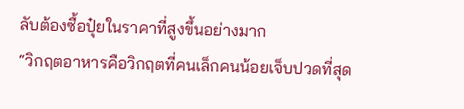ลับต้องซื้อปุ๋ยในราคาที่สูงขึ้นอย่างมาก
“วิกฤตอาหารคือวิกฤตที่คนเล็กคนน้อยเจ็บปวดที่สุด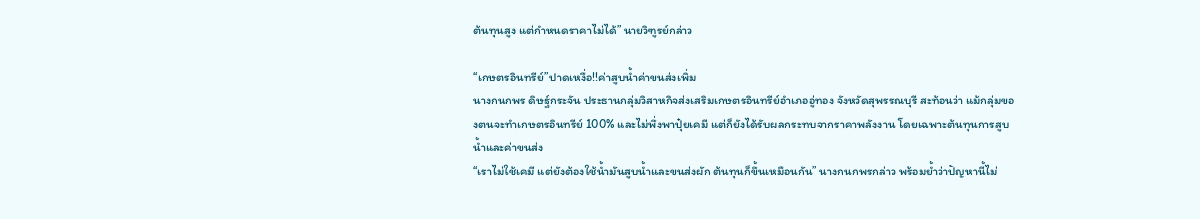ต้นทุนสูง แต่กำหนดราคาไม่ได้” นายวิฑูรย์กล่าว

“เกษตรอินทรีย์”ปาดเหงื่อ!!ค่าสูบน้ำค่าขนส่งเพิ่ม
นางกนกพร ดิษฐ์กระจัน ประธานกลุ่มวิสาหกิจส่งเสริมเกษตรอินทรีย์อำเภออู่ทอง จังหวัดสุพรรณบุรี สะท้อนว่า แม้กลุ่มของตนจะทำเกษตรอินทรีย์ 100% และไม่พึ่งพาปุ๋ยเคมี แต่ก็ยังได้รับผลกระทบจากราคาพลังงาน โดยเฉพาะต้นทุนการสูบน้ำและค่าขนส่ง
“เราไม่ใช้เคมี แต่ยังต้องใช้น้ำมันสูบน้ำและขนส่งผัก ต้นทุนก็ขึ้นเหมือนกัน” นางกนกพรกล่าว พร้อมย้ำว่าปัญหานี้ไม่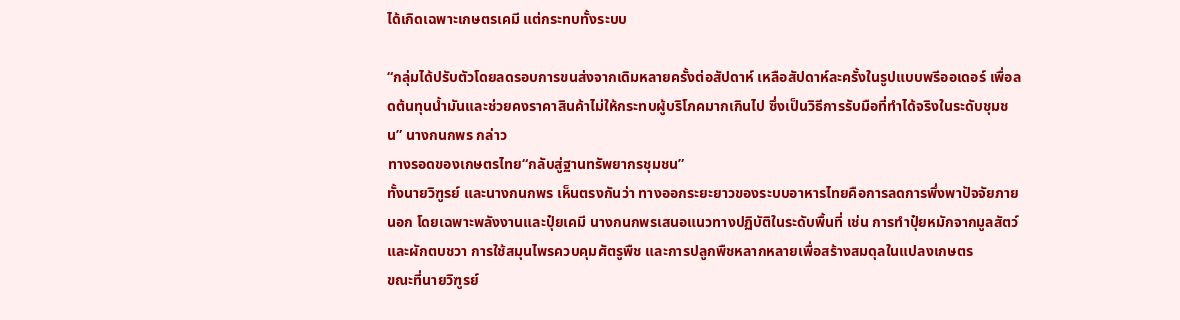ได้เกิดเฉพาะเกษตรเคมี แต่กระทบทั้งระบบ

“กลุ่มได้ปรับตัวโดยลดรอบการขนส่งจากเดิมหลายครั้งต่อสัปดาห์ เหลือสัปดาห์ละครั้งในรูปแบบพรีออเดอร์ เพื่อลดต้นทุนน้ำมันและช่วยคงราคาสินค้าไม่ให้กระทบผู้บริโภคมากเกินไป ซึ่งเป็นวิธีการรับมือที่ทำได้จริงในระดับชุมชน” นางกนกพร กล่าว
ทางรอดของเกษตรไทย“กลับสู่ฐานทรัพยากรชุมชน”
ทั้งนายวิฑูรย์ และนางกนกพร เห็นตรงกันว่า ทางออกระยะยาวของระบบอาหารไทยคือการลดการพึ่งพาปัจจัยภายนอก โดยเฉพาะพลังงานและปุ๋ยเคมี นางกนกพรเสนอแนวทางปฏิบัติในระดับพื้นที่ เช่น การทำปุ๋ยหมักจากมูลสัตว์และผักตบชวา การใช้สมุนไพรควบคุมศัตรูพืช และการปลูกพืชหลากหลายเพื่อสร้างสมดุลในแปลงเกษตร
ขณะที่นายวิฑูรย์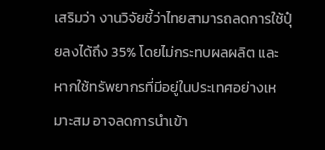เสริมว่า งานวิจัยชี้ว่าไทยสามารถลดการใช้ปุ๋ยลงได้ถึง 35% โดยไม่กระทบผลผลิต และหากใช้ทรัพยากรที่มีอยู่ในประเทศอย่างเหมาะสม อาจลดการนำเข้า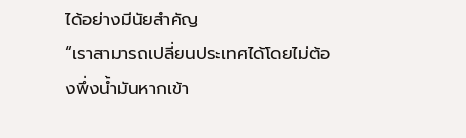ได้อย่างมีนัยสำคัญ
“เราสามารถเปลี่ยนประเทศได้โดยไม่ต้องพึ่งน้ำมันหากเข้า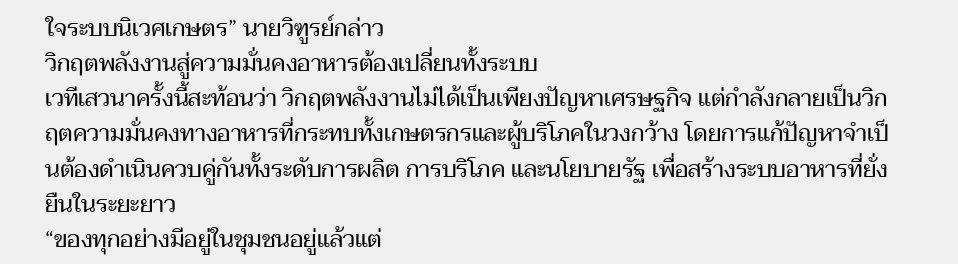ใจระบบนิเวศเกษตร” นายวิฑูรย์กล่าว
วิกฤตพลังงานสู่ความมั่นคงอาหารต้องเปลี่ยนทั้งระบบ
เวทีเสวนาครั้งนี้สะท้อนว่า วิกฤตพลังงานไม่ได้เป็นเพียงปัญหาเศรษฐกิจ แต่กำลังกลายเป็นวิกฤตความมั่นคงทางอาหารที่กระทบทั้งเกษตรกรและผู้บริโภคในวงกว้าง โดยการแก้ปัญหาจำเป็นต้องดำเนินควบคู่กันทั้งระดับการผลิต การบริโภค และนโยบายรัฐ เพื่อสร้างระบบอาหารที่ยั่งยืนในระยะยาว
“ของทุกอย่างมีอยู่ในชุมชนอยู่แล้วแต่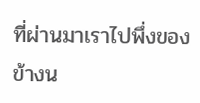ที่ผ่านมาเราไปพึ่งของข้างน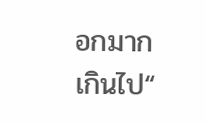อกมากเกินไป“